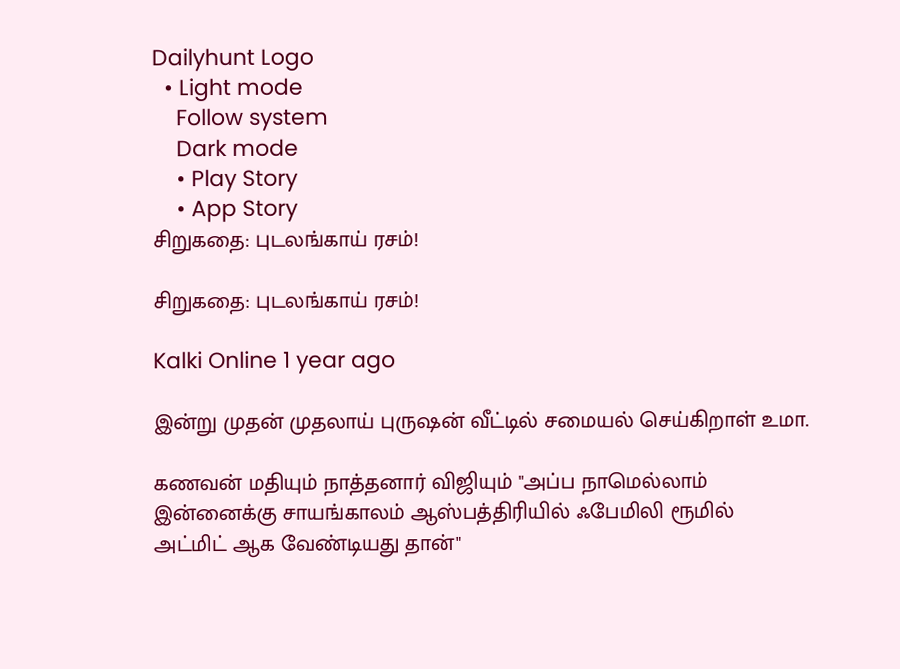Dailyhunt Logo
  • Light mode
    Follow system
    Dark mode
    • Play Story
    • App Story
சிறுகதை: புடலங்காய் ரசம்!

சிறுகதை: புடலங்காய் ரசம்!

Kalki Online 1 year ago

இன்று முதன் முதலாய் புருஷன் வீட்டில் சமையல் செய்கிறாள் உமா.

கணவன் மதியும் நாத்தனார் விஜியும் "அப்ப நாமெல்லாம் இன்னைக்கு சாயங்காலம் ஆஸ்பத்திரியில் ஃபேமிலி ரூமில் அட்மிட் ஆக வேண்டியது தான்"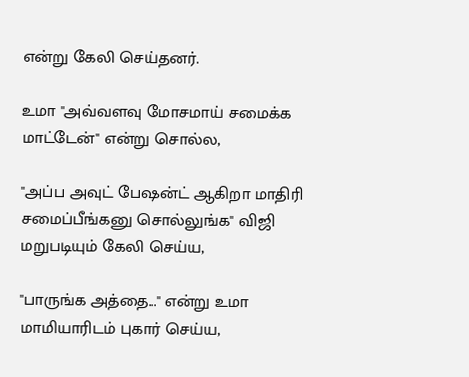என்று கேலி செய்தனர்.

உமா "அவ்வளவு மோசமாய் சமைக்க மாட்டேன்" என்று சொல்ல,

"அப்ப அவுட் பேஷன்ட் ஆகிறா மாதிரி சமைப்பீங்கனு சொல்லுங்க" விஜி மறுபடியும் கேலி செய்ய,

"பாருங்க அத்தை..." என்று உமா மாமியாரிடம் புகார் செய்ய,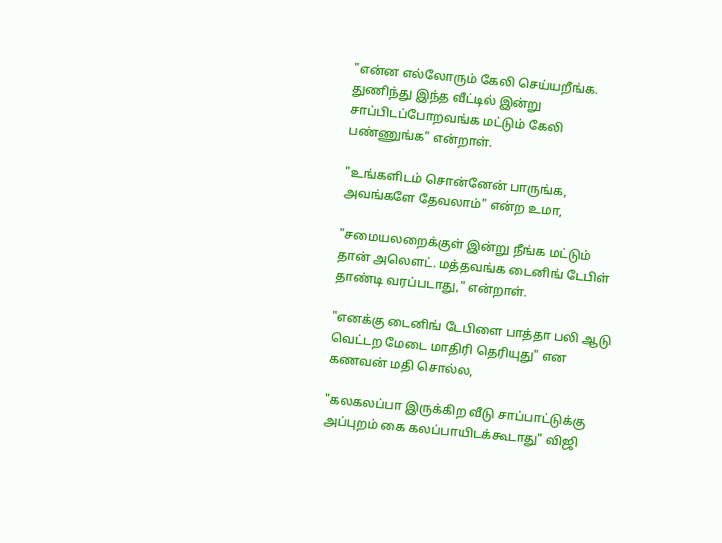"என்ன எல்லோரும் கேலி செய்யறீங்க. துணிந்து இந்த வீட்டில் இன்று சாப்பிடப்போறவங்க மட்டும் கேலி பண்ணுங்க" என்றாள்.

"உங்களிடம் சொன்னேன் பாருங்க, அவங்களே தேவலாம்" என்ற உமா,

"சமையலறைக்குள் இன்று நீங்க மட்டும் தான் அலெளட். மத்தவங்க டைனிங் டேபிள் தாண்டி வரப்படாது," என்றாள்.

"எனக்கு டைனிங் டேபிளை பாத்தா பலி ஆடு வெட்டற மேடை மாதிரி தெரியுது" என கணவன் மதி சொல்ல,

"கலகலப்பா இருக்கிற வீடு சாப்பாட்டுக்கு அப்புறம் கை கலப்பாயிடக்கூடாது" விஜி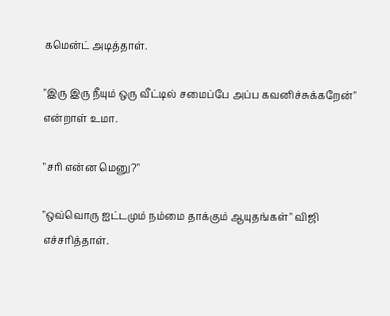கமென்ட் அடித்தாள்.

"இரு இரு நீயும் ஒரு வீட்டில் சமைப்பே அப்ப கவனிச்சுக்கறேன்" என்றாள் உமா.

"சரி என்ன மெனு?"

"ஒவ்வொரு ஐட்டமும் நம்மை தாக்கும் ஆயுதங்கள்" விஜி எச்சரித்தாள்.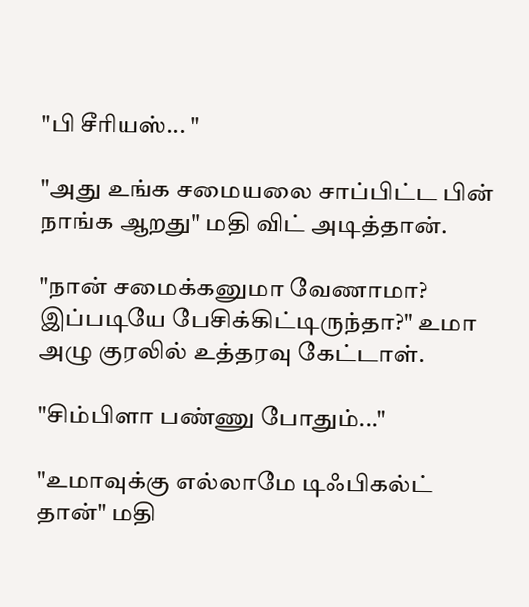"பி சீரியஸ்... "

"அது உங்க சமையலை சாப்பிட்ட பின் நாங்க ஆறது" மதி விட் அடித்தான்.

"நான் சமைக்கனுமா வேணாமா? இப்படியே பேசிக்கிட்டிருந்தா?" உமா அழு குரலில் உத்தரவு கேட்டாள்.

"சிம்பிளா பண்ணு போதும்..."

"உமாவுக்கு எல்லாமே டிஃபிகல்ட் தான்" மதி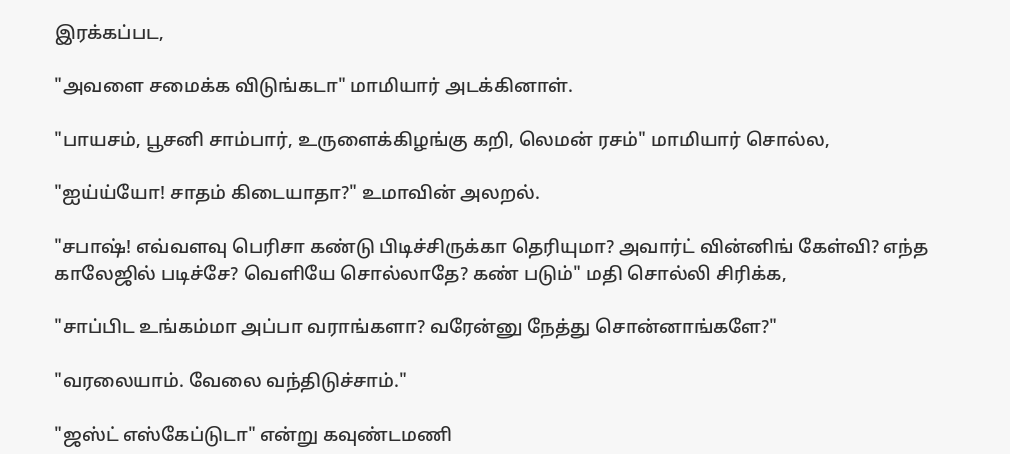இரக்கப்பட,

"அவளை சமைக்க விடுங்கடா" மாமியார் அடக்கினாள்.

"பாயசம், பூசனி சாம்பார், உருளைக்கிழங்கு கறி, லெமன் ரசம்" மாமியார் சொல்ல,

"ஐய்ய்யோ! சாதம் கிடையாதா?" உமாவின் அலறல்.

"சபாஷ்! எவ்வளவு பெரிசா கண்டு பிடிச்சிருக்கா தெரியுமா? அவார்ட் வின்னிங் கேள்வி? எந்த காலேஜில் படிச்சே? வெளியே சொல்லாதே? கண் படும்" மதி சொல்லி சிரிக்க,

"சாப்பிட உங்கம்மா அப்பா வராங்களா? வரேன்னு நேத்து சொன்னாங்களே?"

"வரலையாம். வேலை வந்திடுச்சாம்."

"ஜஸ்ட் எஸ்கேப்டுடா" என்று கவுண்டமணி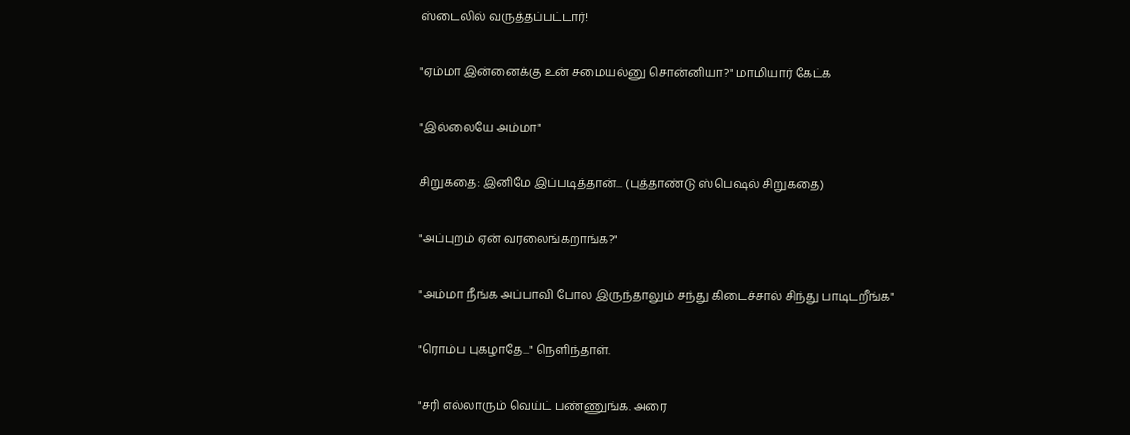ஸ்டைலில் வருத்தப்பட்டார்!

"ஏம்மா இன்னைக்கு உன் சமையல்னு சொன்னியா?" மாமியார் கேட்க

"இல்லையே அம்மா"

சிறுகதை: இனிமே இப்படித்தான்... (புத்தாண்டு ஸ்பெஷல் சிறுகதை)

"அப்புறம் ஏன் வரலைங்கறாங்க?"

"அம்மா நீங்க அப்பாவி போல இருந்தாலும் சந்து கிடைச்சால் சிந்து பாடிடறீங்க"

"ரொம்ப புகழாதே..." நெளிந்தாள்.

"சரி எல்லாரும் வெய்ட் பண்ணுங்க. அரை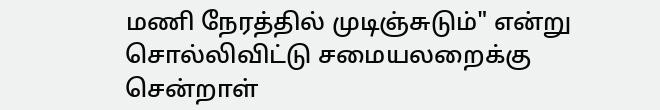மணி நேரத்தில் முடிஞ்சுடும்" என்று சொல்லிவிட்டு சமையலறைக்கு சென்றாள்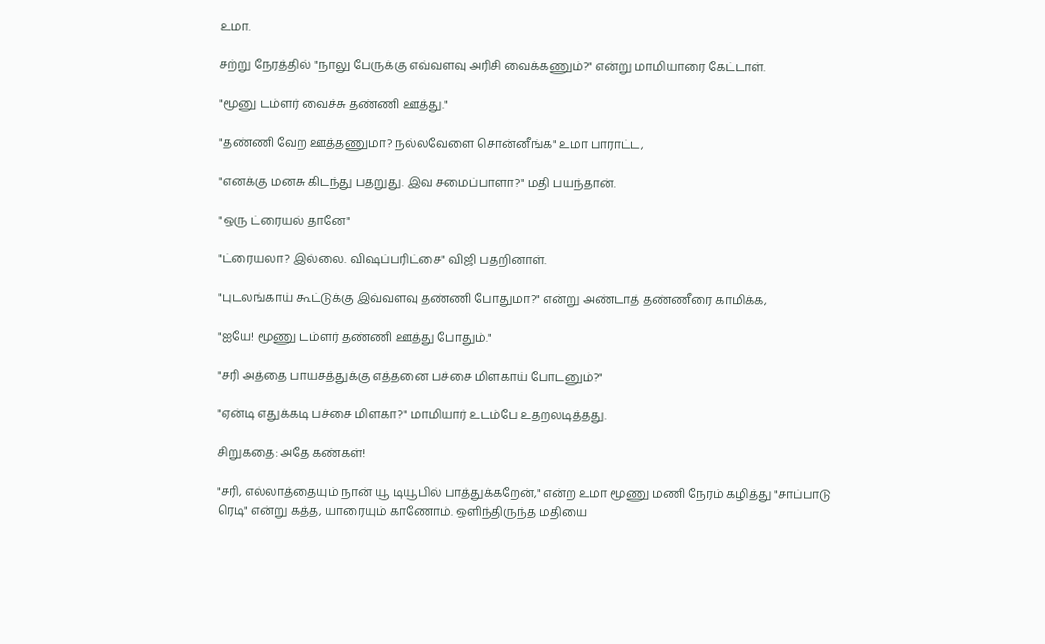உமா.

சற்று நேரத்தில் "நாலு பேருக்கு எவ்வளவு அரிசி வைக்கணும்?" என்று மாமியாரை கேட்டாள்.

"மூனு டம்ளர் வைச்சு தண்ணி ஊத்து."

"தண்ணி வேற ஊத்தணுமா? நல்லவேளை சொன்னீங்க" உமா பாராட்ட,

"எனக்கு மனசு கிடந்து பதறுது. இவ சமைப்பாளா?" மதி பயந்தான்.

"ஒரு ட்ரையல் தானே"

"ட்ரையலா? இல்லை. விஷப்பரிட்சை" விஜி பதறினாள்.

"புடலங்காய் கூட்டுக்கு இவ்வளவு தண்ணி போதுமா?" என்று அண்டாத் தண்ணீரை காமிக்க,

"ஐயே! மூணு டம்ளர் தண்ணி ஊத்து போதும்."

"சரி அத்தை பாயசத்துக்கு எத்தனை பச்சை மிளகாய் போடனும்?"

"ஏன்டி எதுக்கடி பச்சை மிளகா?" மாமியார் உடம்பே உதறலடித்தது.

சிறுகதை: அதே கண்கள்!

"சரி, எல்லாத்தையும் நான் யூ டியூபில் பாத்துக்கறேன்," என்ற உமா மூணு மணி நேரம் கழித்து "சாப்பாடு ரெடி" என்று கத்த, யாரையும் காணோம். ஒளிந்திருந்த மதியை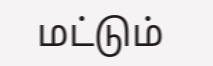மட்டும்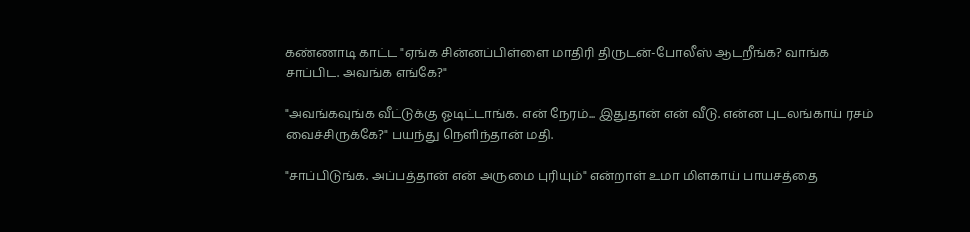கண்ணாடி காட்ட "ஏங்க சின்னப்பிள்ளை மாதிரி திருடன்-போலீஸ் ஆடறீங்க? வாங்க சாப்பிட. அவங்க எங்கே?"

"அவங்கவுங்க வீட்டுக்கு ஓடிட்டாங்க. என் நேரம்... இதுதான் என் வீடு. என்ன புடலங்காய் ரசம் வைச்சிருக்கே?" பயந்து நெளிந்தான் மதி.

"சாப்பிடுங்க. அப்பத்தான் என் அருமை புரியும்" என்றாள் உமா மிளகாய் பாயசத்தை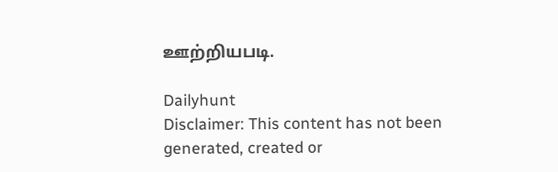ஊற்றியபடி.

Dailyhunt
Disclaimer: This content has not been generated, created or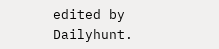edited by Dailyhunt.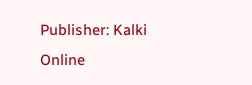Publisher: Kalki Online